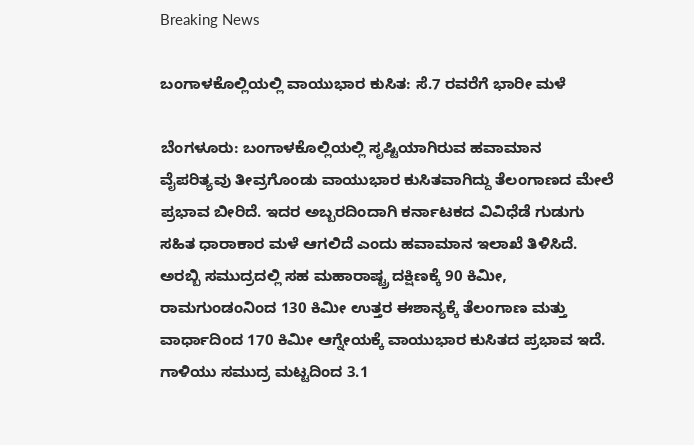Breaking News

ಬಂಗಾಳಕೊಲ್ಲಿಯಲ್ಲಿ ವಾಯುಭಾರ ಕುಸಿತ: ಸೆ.7 ರವರೆಗೆ ಭಾರೀ ಮಳೆ

ಬೆಂಗಳೂರು: ಬಂಗಾಳಕೊಲ್ಲಿಯಲ್ಲಿ ಸೃಷ್ಟಿಯಾಗಿರುವ ಹವಾಮಾನ ವೈಪರಿತ್ಯವು ತೀವ್ರಗೊಂಡು ವಾಯುಭಾರ ಕುಸಿತವಾಗಿದ್ದು ತೆಲಂಗಾಣದ ಮೇಲೆ ಪ್ರಭಾವ ಬೀರಿದೆ. ಇದರ ಅಬ್ಬರದಿಂದಾಗಿ ಕರ್ನಾಟಕದ ವಿವಿಧೆಡೆ ಗುಡುಗು ಸಹಿತ ಧಾರಾಕಾರ ಮಳೆ ಆಗಲಿದೆ ಎಂದು ಹವಾಮಾನ ಇಲಾಖೆ ತಿಳಿಸಿದೆ.
ಅರಬ್ಬಿ ಸಮುದ್ರದಲ್ಲಿ ಸಹ ಮಹಾರಾಷ್ಟ್ರ ದಕ್ಷಿಣಕ್ಕೆ 90 ಕಿಮೀ, ರಾಮಗುಂಡಂನಿಂದ 130 ಕಿಮೀ ಉತ್ತರ ಈಶಾನ್ಯಕ್ಕೆ ತೆಲಂಗಾಣ ಮತ್ತು ವಾರ್ಧಾದಿಂದ 170 ಕಿಮೀ ಆಗ್ನೇಯಕ್ಕೆ ವಾಯುಭಾರ ಕುಸಿತದ ಪ್ರಭಾವ ಇದೆ. ಗಾಳಿಯು ಸಮುದ್ರ ಮಟ್ಟದಿಂದ 3.1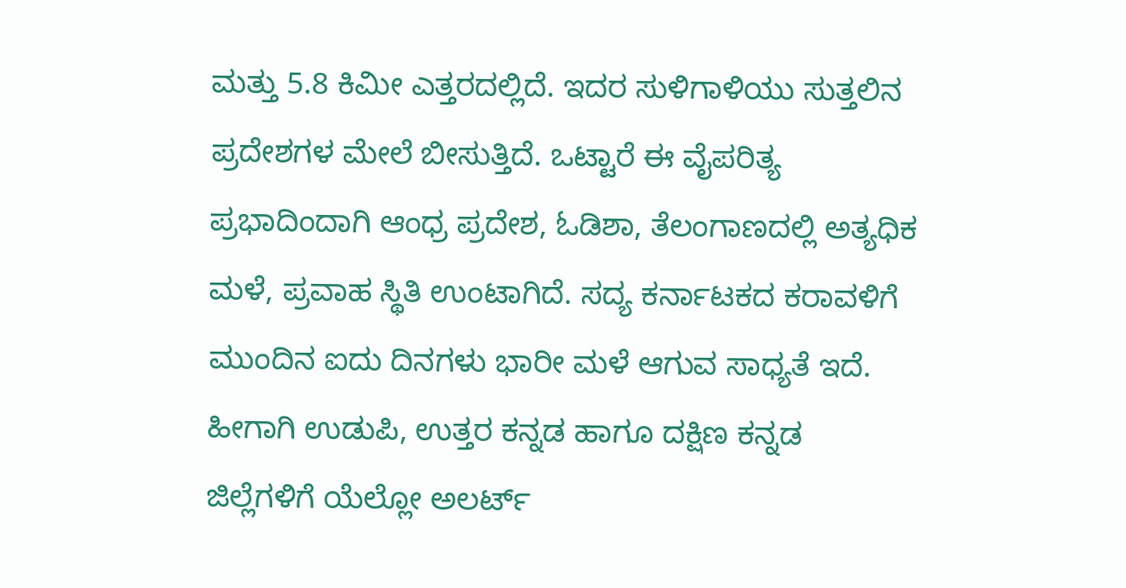ಮತ್ತು 5.8 ಕಿಮೀ ಎತ್ತರದಲ್ಲಿದೆ. ಇದರ ಸುಳಿಗಾಳಿಯು ಸುತ್ತಲಿನ ಪ್ರದೇಶಗಳ ಮೇಲೆ ಬೀಸುತ್ತಿದೆ. ಒಟ್ಟಾರೆ ಈ ವೈಪರಿತ್ಯ ಪ್ರಭಾದಿಂದಾಗಿ ಆಂಧ್ರ ಪ್ರದೇಶ, ಓಡಿಶಾ, ತೆಲಂಗಾಣದಲ್ಲಿ ಅತ್ಯಧಿಕ ಮಳೆ, ಪ್ರವಾಹ ಸ್ಥಿತಿ ಉಂಟಾಗಿದೆ. ಸದ್ಯ ಕರ್ನಾಟಕದ ಕರಾವಳಿಗೆ ಮುಂದಿನ ಐದು ದಿನಗಳು ಭಾರೀ ಮಳೆ ಆಗುವ ಸಾಧ್ಯತೆ ಇದೆ. ಹೀಗಾಗಿ ಉಡುಪಿ, ಉತ್ತರ ಕನ್ನಡ ಹಾಗೂ ದಕ್ಷಿಣ ಕನ್ನಡ ಜಿಲ್ಲೆಗಳಿಗೆ ಯೆಲ್ಲೋ ಅಲರ್ಟ್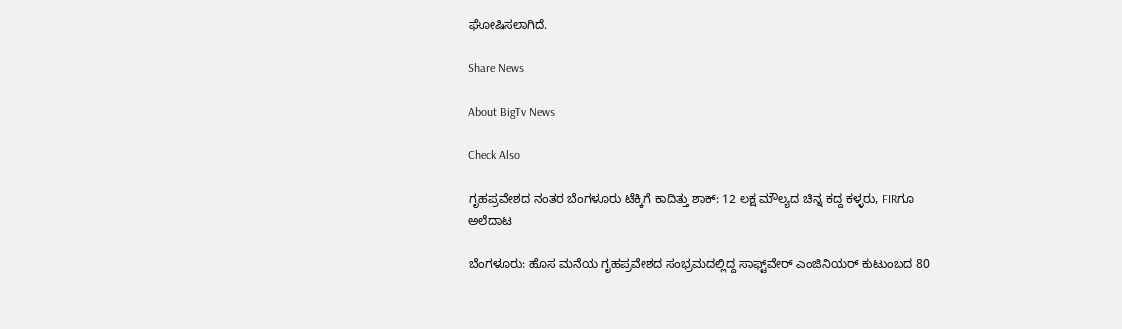ಘೋಷಿಸಲಾಗಿದೆ.

Share News

About BigTv News

Check Also

ಗೃಹಪ್ರವೇಶದ ನಂತರ ಬೆಂಗಳೂರು ಟೆಕ್ಕಿಗೆ ಕಾದಿತ್ತು ಶಾಕ್: 12 ಲಕ್ಷ ಮೌಲ್ಯದ ಚಿನ್ನ ಕದ್ದ ಕಳ್ಳರು, FIRಗೂ ಅಲೆದಾಟ

ಬೆಂಗಳೂರು: ಹೊಸ ಮನೆಯ ಗೃಹಪ್ರವೇಶದ ಸಂಭ್ರಮದಲ್ಲಿದ್ದ ಸಾಫ್ಟ್‌ವೇರ್ ಎಂಜಿನಿಯರ್ ಕುಟುಂಬದ 80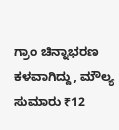ಗ್ರಾಂ ಚಿನ್ನಾಭರಣ ಕಳವಾಗಿದ್ದು, ಮೌಲ್ಯ ಸುಮಾರು ₹12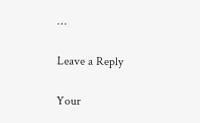…

Leave a Reply

Your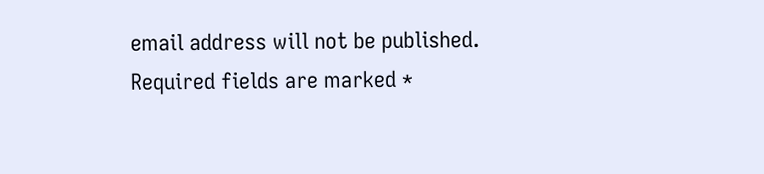email address will not be published. Required fields are marked *